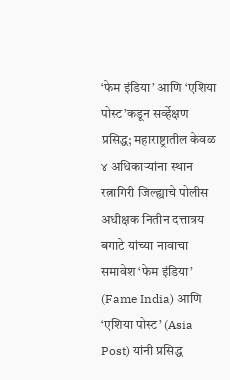‘फेम इंडिया’ आणि ‘एशिया पोस्ट’कडून सर्व्हेक्षण प्रसिद्ध; महाराष्ट्रातील केवळ ४ अधिकाऱ्यांना स्थान
रत्नागिरी जिल्ह्याचे पोलीस अधीक्षक नितीन दत्तात्रय बगाटे यांच्या नावाचा समावेश ‘फेम इंडिया’ (Fame India) आणि ‘एशिया पोस्ट’ (Asia Post) यांनी प्रसिद्ध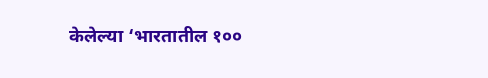केलेल्या ‘भारतातील १००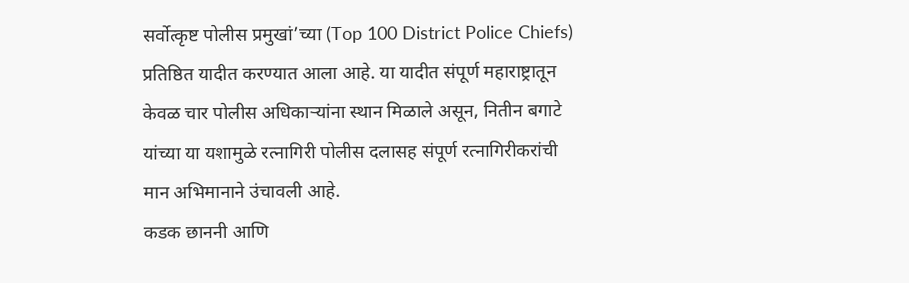सर्वोत्कृष्ट पोलीस प्रमुखां’च्या (Top 100 District Police Chiefs) प्रतिष्ठित यादीत करण्यात आला आहे. या यादीत संपूर्ण महाराष्ट्रातून केवळ चार पोलीस अधिकाऱ्यांना स्थान मिळाले असून, नितीन बगाटे यांच्या या यशामुळे रत्नागिरी पोलीस दलासह संपूर्ण रत्नागिरीकरांची मान अभिमानाने उंचावली आहे.
कडक छाननी आणि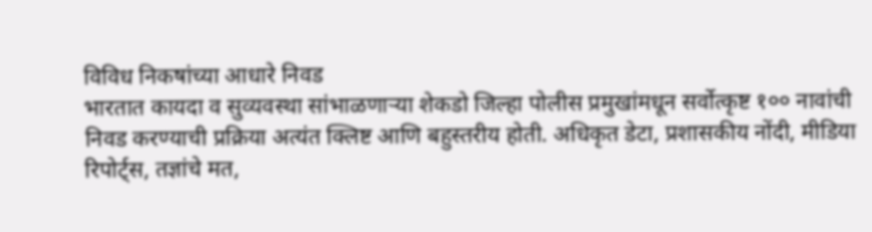विविध निकषांच्या आधारे निवड
भारतात कायदा व सुव्यवस्था सांभाळणाऱ्या शेकडो जिल्हा पोलीस प्रमुखांमधून सर्वोत्कृष्ट १०० नावांची निवड करण्याची प्रक्रिया अत्यंत क्लिष्ट आणि बहुस्तरीय होती. अधिकृत डेटा, प्रशासकीय नोंदी, मीडिया रिपोर्ट्स, तज्ञांचे मत,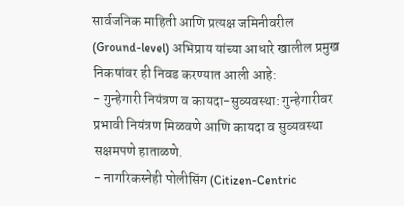सार्वजनिक माहिती आणि प्रत्यक्ष जमिनीवरील (Ground-level) अभिप्राय यांच्या आधारे खालील प्रमुख निकषांवर ही निवड करण्यात आली आहे:
- गुन्हेगारी नियंत्रण व कायदा-सुव्यवस्था: गुन्हेगारीवर प्रभावी नियंत्रण मिळवणे आणि कायदा व सुव्यवस्था सक्षमपणे हाताळणे.
- नागरिकस्नेही पोलीसिंग (Citizen-Centric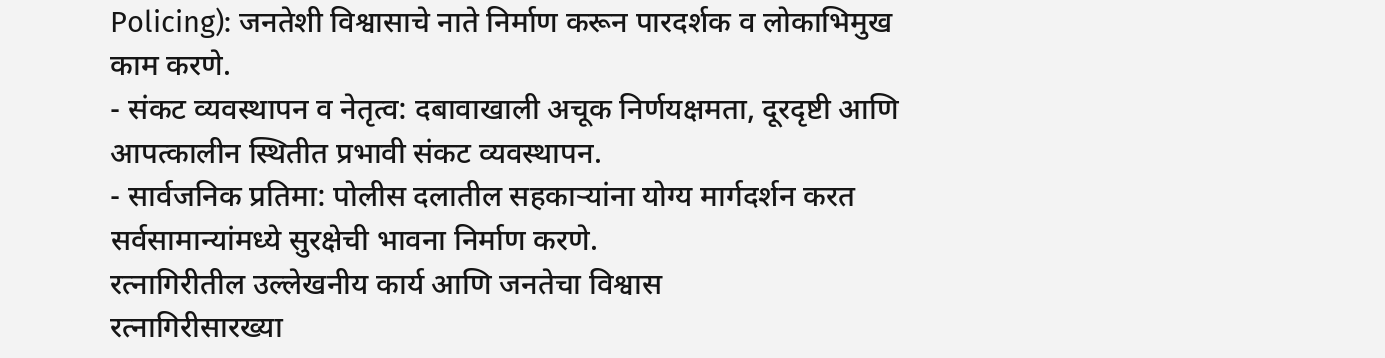Policing): जनतेशी विश्वासाचे नाते निर्माण करून पारदर्शक व लोकाभिमुख काम करणे.
- संकट व्यवस्थापन व नेतृत्व: दबावाखाली अचूक निर्णयक्षमता, दूरदृष्टी आणि आपत्कालीन स्थितीत प्रभावी संकट व्यवस्थापन.
- सार्वजनिक प्रतिमा: पोलीस दलातील सहकाऱ्यांना योग्य मार्गदर्शन करत सर्वसामान्यांमध्ये सुरक्षेची भावना निर्माण करणे.
रत्नागिरीतील उल्लेखनीय कार्य आणि जनतेचा विश्वास
रत्नागिरीसारख्या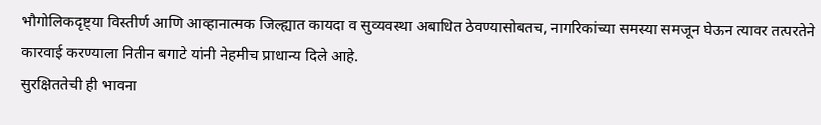भौगोलिकदृष्ट्या विस्तीर्ण आणि आव्हानात्मक जिल्ह्यात कायदा व सुव्यवस्था अबाधित ठेवण्यासोबतच, नागरिकांच्या समस्या समजून घेऊन त्यावर तत्परतेने कारवाई करण्याला नितीन बगाटे यांनी नेहमीच प्राधान्य दिले आहे.
सुरक्षिततेची ही भावना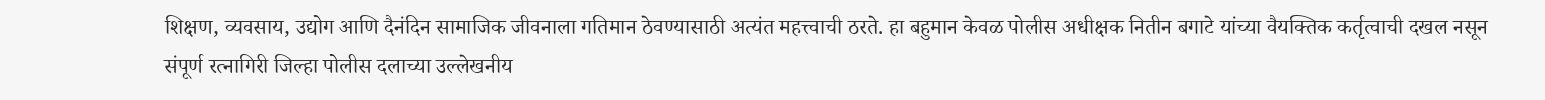शिक्षण, व्यवसाय, उद्योग आणि दैनंदिन सामाजिक जीवनाला गतिमान ठेवण्यासाठी अत्यंत महत्त्वाची ठरते. हा बहुमान केवळ पोलीस अधीक्षक नितीन बगाटे यांच्या वैयक्तिक कर्तृत्वाची दखल नसून संपूर्ण रत्नागिरी जिल्हा पोलीस दलाच्या उल्लेखनीय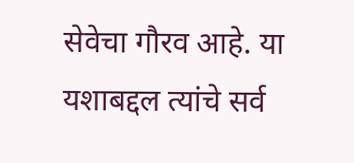सेवेचा गौरव आहे. या यशाबद्दल त्यांचे सर्व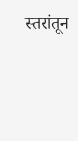स्तरांतून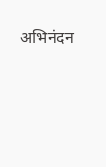अभिनंदन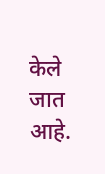केले जात आहे.